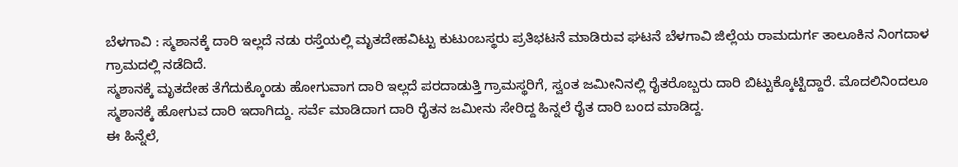ಬೆಳಗಾವಿ : ಸ್ಮಶಾನಕ್ಕೆ ದಾರಿ ಇಲ್ಲದೆ ನಡು ರಸ್ತೆಯಲ್ಲಿ ಮೃತದೇಹವಿಟ್ಟು ಕುಟುಂಬಸ್ಥರು ಪ್ರತಿಭಟನೆ ಮಾಡಿರುವ ಘಟನೆ ಬೆಳಗಾವಿ ಜಿಲ್ಲೆಯ ರಾಮದುರ್ಗ ತಾಲೂಕಿನ ನಿಂಗದಾಳ ಗ್ರಾಮದಲ್ಲಿ ನಡೆದಿದೆ.
ಸ್ಮಶಾನಕ್ಕೆ ಮೃತದೇಹ ತೆಗೆದುಕ್ಕೊಂಡು ಹೋಗುವಾಗ ದಾರಿ ಇಲ್ಲದೆ ಪರದಾಡುತ್ತಿ ಗ್ರಾಮಸ್ಥರಿಗೆ, ಸ್ವಂತ ಜಮೀನಿನಲ್ಲಿ ರೈತರೊಬ್ಬರು ದಾರಿ ಬಿಟ್ಟುಕ್ಕೊಟ್ಟಿದ್ದಾರೆ. ಮೊದಲಿನಿಂದಲೂ ಸ್ಮಶಾನಕ್ಕೆ ಹೋಗುವ ದಾರಿ ಇದಾಗಿದ್ದು. ಸರ್ವೆ ಮಾಡಿದಾಗ ದಾರಿ ರೈತನ ಜಮೀನು ಸೇರಿದ್ದ ಹಿನ್ನಲೆ ರೈತ ದಾರಿ ಬಂದ ಮಾಡಿದ್ದ.
ಈ ಹಿನ್ನೆಲೆ,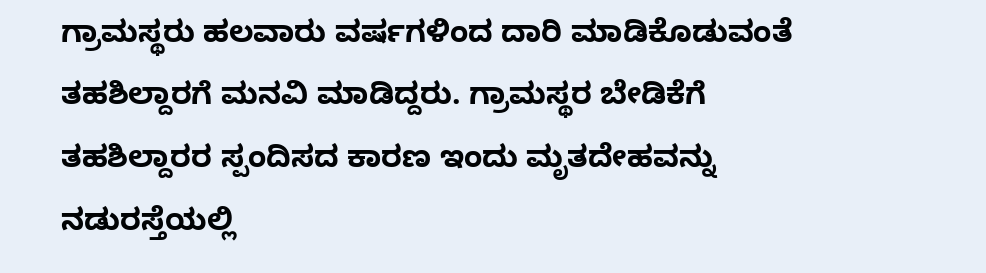ಗ್ರಾಮಸ್ಥರು ಹಲವಾರು ವರ್ಷಗಳಿಂದ ದಾರಿ ಮಾಡಿಕೊಡುವಂತೆ ತಹಶಿಲ್ದಾರಗೆ ಮನವಿ ಮಾಡಿದ್ದರು. ಗ್ರಾಮಸ್ಥರ ಬೇಡಿಕೆಗೆ ತಹಶಿಲ್ದಾರರ ಸ್ಪಂದಿಸದ ಕಾರಣ ಇಂದು ಮೃತದೇಹವನ್ನು ನಡುರಸ್ತೆಯಲ್ಲಿ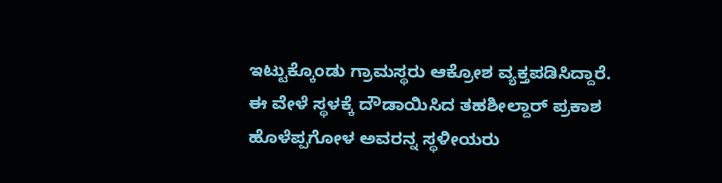ಇಟ್ಟುಕ್ಕೊಂಡು ಗ್ರಾಮಸ್ಥರು ಆಕ್ರೋಶ ವ್ಯಕ್ತಪಡಿಸಿದ್ದಾರೆ.
ಈ ವೇಳೆ ಸ್ಥಳಕ್ಕೆ ದೌಡಾಯಿಸಿದ ತಹಶೀಲ್ದಾರ್ ಪ್ರಕಾಶ ಹೊಳೆಪ್ಪಗೋಳ ಅವರನ್ನ ಸ್ಥಳೀಯರು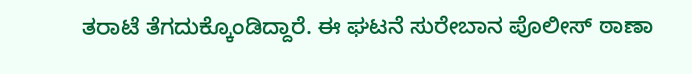ತರಾಟೆ ತೆಗದುಕ್ಕೊಂಡಿದ್ದಾರೆ. ಈ ಘಟನೆ ಸುರೇಬಾನ ಪೊಲೀಸ್ ಠಾಣಾ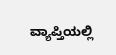ವ್ಯಾಪ್ತಿಯಲ್ಲಿ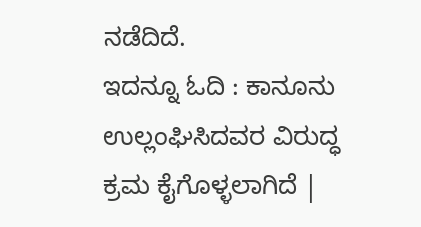ನಡೆದಿದೆ.
ಇದನ್ನೂ ಓದಿ : ಕಾನೂನು ಉಲ್ಲಂಘಿಸಿದವರ ವಿರುದ್ಧ ಕ್ರಮ ಕೈಗೊಳ್ಳಲಾಗಿದೆ |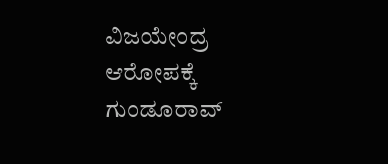ವಿಜಯೇಂದ್ರ ಆರೋಪಕ್ಕೆ ಗುಂಡೂರಾವ್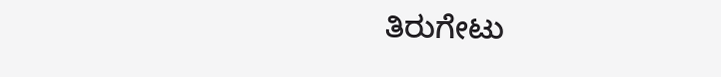ತಿರುಗೇಟು